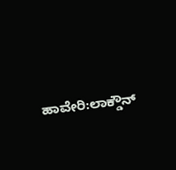ಹಾವೇರಿ:ಲಾಕ್ಡೌನ್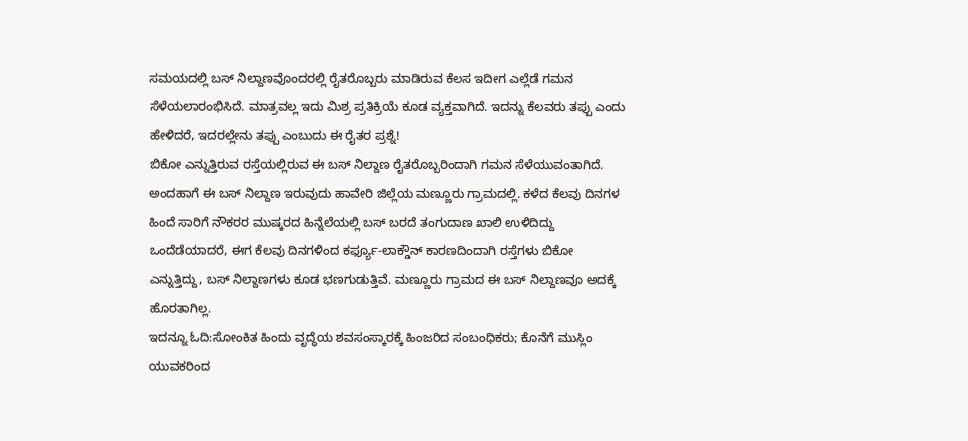ಸಮಯದಲ್ಲಿ ಬಸ್ ನಿಲ್ದಾಣವೊಂದರಲ್ಲಿ ರೈತರೊಬ್ಬರು ಮಾಡಿರುವ ಕೆಲಸ ಇದೀಗ ಎಲ್ಲೆಡೆ ಗಮನ ಸೆಳೆಯಲಾರಂಭಿಸಿದೆ. ಮಾತ್ರವಲ್ಲ ಇದು ಮಿಶ್ರ ಪ್ರತಿಕ್ರಿಯೆ ಕೂಡ ವ್ಯಕ್ತವಾಗಿದೆ. ಇದನ್ನು ಕೆಲವರು ತಪ್ಪು ಎಂದು ಹೇಳಿದರೆ, ಇದರಲ್ಲೇನು ತಪ್ಪು ಎಂಬುದು ಈ ರೈತರ ಪ್ರಶ್ನೆ!
ಬಿಕೋ ಎನ್ನುತ್ತಿರುವ ರಸ್ತೆಯಲ್ಲಿರುವ ಈ ಬಸ್ ನಿಲ್ದಾಣ ರೈತರೊಬ್ಬರಿಂದಾಗಿ ಗಮನ ಸೆಳೆಯುವಂತಾಗಿದೆ. ಅಂದಹಾಗೆ ಈ ಬಸ್ ನಿಲ್ದಾಣ ಇರುವುದು ಹಾವೇರಿ ಜಿಲ್ಲೆಯ ಮಣ್ಣೂರು ಗ್ರಾಮದಲ್ಲಿ. ಕಳೆದ ಕೆಲವು ದಿನಗಳ ಹಿಂದೆ ಸಾರಿಗೆ ನೌಕರರ ಮುಷ್ಕರದ ಹಿನ್ನೆಲೆಯಲ್ಲಿ ಬಸ್ ಬರದೆ ತಂಗುದಾಣ ಖಾಲಿ ಉಳಿದಿದ್ದು ಒಂದೆಡೆಯಾದರೆ, ಈಗ ಕೆಲವು ದಿನಗಳಿಂದ ಕರ್ಫ್ಯೂ-ಲಾಕ್ಡೌನ್ ಕಾರಣದಿಂದಾಗಿ ರಸ್ತೆಗಳು ಬಿಕೋ ಎನ್ನುತ್ತಿದ್ದು, ಬಸ್ ನಿಲ್ದಾಣಗಳು ಕೂಡ ಭಣಗುಡುತ್ತಿವೆ. ಮಣ್ಣೂರು ಗ್ರಾಮದ ಈ ಬಸ್ ನಿಲ್ದಾಣವೂ ಅದಕ್ಕೆ ಹೊರತಾಗಿಲ್ಲ.
ಇದನ್ನೂ ಓದಿ:ಸೋಂಕಿತ ಹಿಂದು ವೃದ್ಧೆಯ ಶವಸಂಸ್ಕಾರಕ್ಕೆ ಹಿಂಜರಿದ ಸಂಬಂಧಿಕರು; ಕೊನೆಗೆ ಮುಸ್ಲಿಂ ಯುವಕರಿಂದ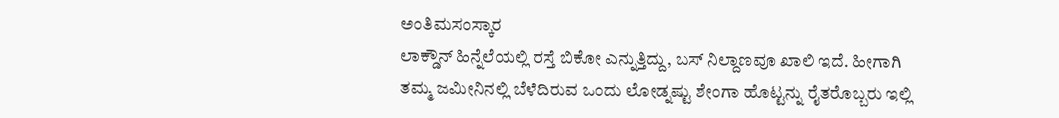ಅಂತಿಮಸಂಸ್ಕಾರ
ಲಾಕ್ಡೌನ್ ಹಿನ್ನೆಲೆಯಲ್ಲಿ ರಸ್ತೆ ಬಿಕೋ ಎನ್ನುತ್ತಿದ್ದು, ಬಸ್ ನಿಲ್ದಾಣವೂ ಖಾಲಿ ಇದೆ. ಹೀಗಾಗಿ ತಮ್ಮ ಜಮೀನಿನಲ್ಲಿ ಬೆಳೆದಿರುವ ಒಂದು ಲೋಡ್ನಷ್ಟು ಶೇಂಗಾ ಹೊಟ್ಟನ್ನು ರೈತರೊಬ್ಬರು ಇಲ್ಲಿ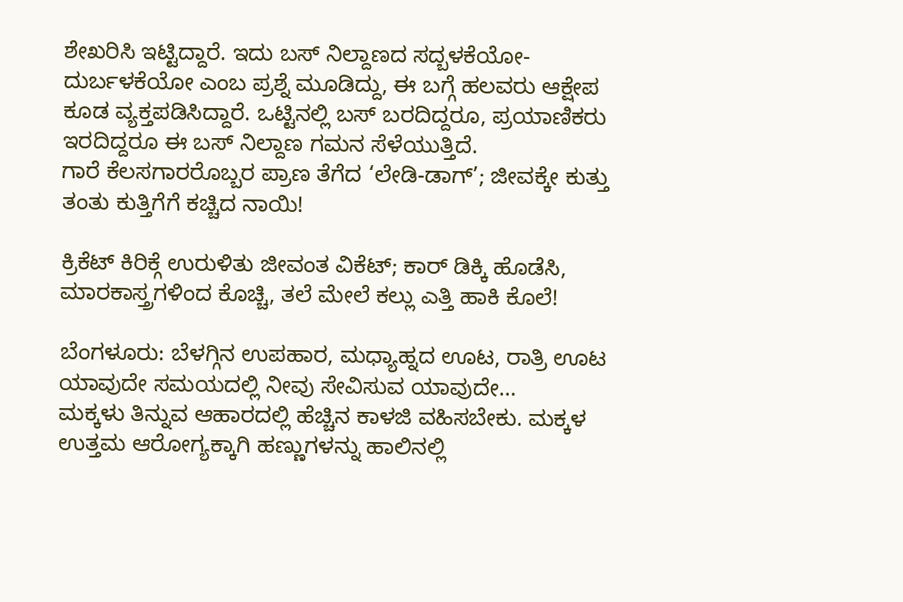ಶೇಖರಿಸಿ ಇಟ್ಟಿದ್ದಾರೆ. ಇದು ಬಸ್ ನಿಲ್ದಾಣದ ಸದ್ಬಳಕೆಯೋ-ದುರ್ಬಳಕೆಯೋ ಎಂಬ ಪ್ರಶ್ನೆ ಮೂಡಿದ್ದು, ಈ ಬಗ್ಗೆ ಹಲವರು ಆಕ್ಷೇಪ ಕೂಡ ವ್ಯಕ್ತಪಡಿಸಿದ್ದಾರೆ. ಒಟ್ಟಿನಲ್ಲಿ ಬಸ್ ಬರದಿದ್ದರೂ, ಪ್ರಯಾಣಿಕರು ಇರದಿದ್ದರೂ ಈ ಬಸ್ ನಿಲ್ದಾಣ ಗಮನ ಸೆಳೆಯುತ್ತಿದೆ.
ಗಾರೆ ಕೆಲಸಗಾರರೊಬ್ಬರ ಪ್ರಾಣ ತೆಗೆದ ‘ಲೇಡಿ-ಡಾಗ್’; ಜೀವಕ್ಕೇ ಕುತ್ತು ತಂತು ಕುತ್ತಿಗೆಗೆ ಕಚ್ಚಿದ ನಾಯಿ!

ಕ್ರಿಕೆಟ್ ಕಿರಿಕ್ಗೆ ಉರುಳಿತು ಜೀವಂತ ವಿಕೆಟ್; ಕಾರ್ ಡಿಕ್ಕಿ ಹೊಡೆಸಿ, ಮಾರಕಾಸ್ತ್ರಗಳಿಂದ ಕೊಚ್ಚಿ, ತಲೆ ಮೇಲೆ ಕಲ್ಲು ಎತ್ತಿ ಹಾಕಿ ಕೊಲೆ!

ಬೆಂಗಳೂರು: ಬೆಳಗ್ಗಿನ ಉಪಹಾರ, ಮಧ್ಯಾಹ್ನದ ಊಟ, ರಾತ್ರಿ ಊಟ ಯಾವುದೇ ಸಮಯದಲ್ಲಿ ನೀವು ಸೇವಿಸುವ ಯಾವುದೇ…
ಮಕ್ಕಳು ತಿನ್ನುವ ಆಹಾರದಲ್ಲಿ ಹೆಚ್ಚಿನ ಕಾಳಜಿ ವಹಿಸಬೇಕು. ಮಕ್ಕಳ ಉತ್ತಮ ಆರೋಗ್ಯಕ್ಕಾಗಿ ಹಣ್ಣುಗಳನ್ನು ಹಾಲಿನಲ್ಲಿ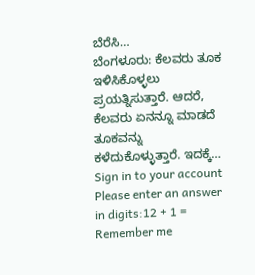ಬೆರೆಸಿ…
ಬೆಂಗಳೂರು: ಕೆಲವರು ತೂಕ ಇಳಿಸಿಕೊಳ್ಳಲು ಪ್ರಯತ್ನಿಸುತ್ತಾರೆ. ಆದರೆ, ಕೆಲವರು ಏನನ್ನೂ ಮಾಡದೆ ತೂಕವನ್ನು ಕಳೆದುಕೊಳ್ಳುತ್ತಾರೆ. ಇದಕ್ಕೆ…
Sign in to your account
Please enter an answer in digits:12 + 1 =
Remember me